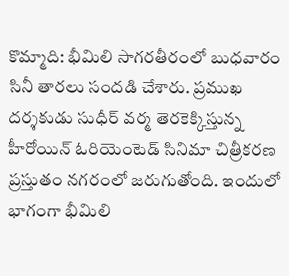కొమ్మాది: భీమిలి సాగరతీరంలో బుధవారం సినీ తారలు సందడి చేశారు. ప్రముఖ దర్శకుడు సుధీర్ వర్మ తెరకెక్కిస్తున్న హీరోయిన్ ఓరియెంటెడ్ సినిమా చిత్రీకరణ ప్రస్తుతం నగరంలో జరుగుతోంది. ఇందులో భాగంగా భీమిలి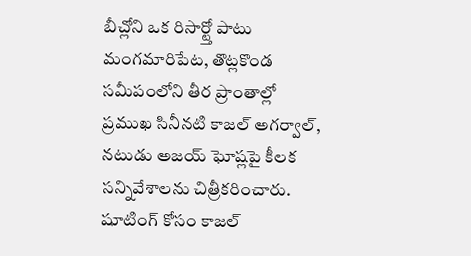బీచ్లోని ఒక రిసార్ట్తో పాటు మంగమారిపేట, తొట్లకొండ సమీపంలోని తీర ప్రాంతాల్లో ప్రముఖ సినీనటి కాజల్ అగర్వాల్, నటుడు అజయ్ ఘోష్లపై కీలక సన్నివేశాలను చిత్రీకరించారు. షూటింగ్ కోసం కాజల్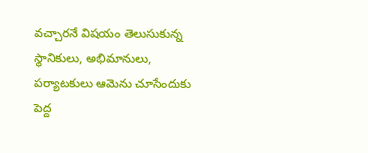వచ్చారనే విషయం తెలుసుకున్న స్థానికులు, అభిమానులు, పర్యాటకులు ఆమెను చూసేందుకు పెద్ద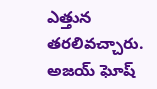ఎత్తున తరలివచ్చారు.
అజయ్ ఘోష్